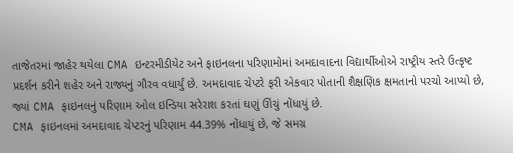તાજેતરમાં જાહેર થયેલા CMA ઇન્ટરમીડીયેટ અને ફાઇનલના પરિણામોમાં અમદાવાદના વિદ્યાર્થીઓએ રાષ્ટ્રીય સ્તરે ઉત્કૃષ્ટ પ્રદર્શન કરીને શહેર અને રાજ્યનું ગૌરવ વધાર્યું છે. અમદાવાદ ચેપ્ટરે ફરી એકવાર પોતાની શૈક્ષણિક ક્ષમતાનો પરચો આપ્યો છે, જ્યાં CMA ફાઇનલનું પરિણામ ઓલ ઇન્ડિયા સરેરાશ કરતાં ઘણું ઊંચું નોંધાયું છે.
CMA ફાઇનલમાં અમદાવાદ ચેપ્ટરનું પરિણામ 44.39% નોંધાયું છે, જે સમગ્ર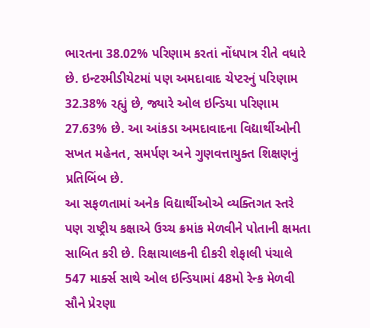ભારતના 38.02% પરિણામ કરતાં નોંધપાત્ર રીતે વધારે છે. ઇન્ટરમીડીયેટમાં પણ અમદાવાદ ચેપ્ટરનું પરિણામ 32.38% રહ્યું છે, જ્યારે ઓલ ઇન્ડિયા પરિણામ 27.63% છે. આ આંકડા અમદાવાદના વિદ્યાર્થીઓની સખત મહેનત, સમર્પણ અને ગુણવત્તાયુક્ત શિક્ષણનું પ્રતિબિંબ છે.
આ સફળતામાં અનેક વિદ્યાર્થીઓએ વ્યક્તિગત સ્તરે પણ રાષ્ટ્રીય કક્ષાએ ઉચ્ચ ક્રમાંક મેળવીને પોતાની ક્ષમતા સાબિત કરી છે. રિક્ષાચાલકની દીકરી શેફાલી પંચાલે 547 માર્ક્સ સાથે ઓલ ઇન્ડિયામાં 48મો રેન્ક મેળવી સૌને પ્રેરણા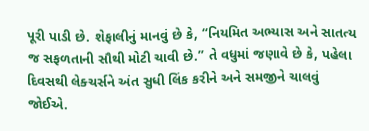પૂરી પાડી છે. શેફાલીનું માનવું છે કે, “નિયમિત અભ્યાસ અને સાતત્ય જ સફળતાની સૌથી મોટી ચાવી છે.” તે વધુમાં જણાવે છે કે, પહેલા દિવસથી લેક્ચર્સને અંત સુધી લિંક કરીને અને સમજીને ચાલવું જોઈએ.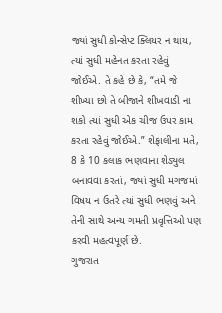જ્યાં સુધી કોન્સેપ્ટ ક્લિયર ન થાય, ત્યાં સુધી મહેનત કરતા રહેવું જોઈએ. તે કહે છે કે, “તમે જે શીખ્યા છો તે બીજાને શીખવાડી ના શકો ત્યાં સુધી એક ચીજ ઉપર કામ કરતા રહેવું જોઈએ.” શેફાલીના મતે, 8 કે 10 કલાક ભણવાના શેડ્યુલ બનાવવા કરતાં, જ્યાં સુધી મગજમાં વિષય ન ઉતરે ત્યાં સુધી ભણવું અને તેની સાથે અન્ય ગમતી પ્રવૃત્તિઓ પણ કરવી મહત્વપૂર્ણ છે.
ગુજરાત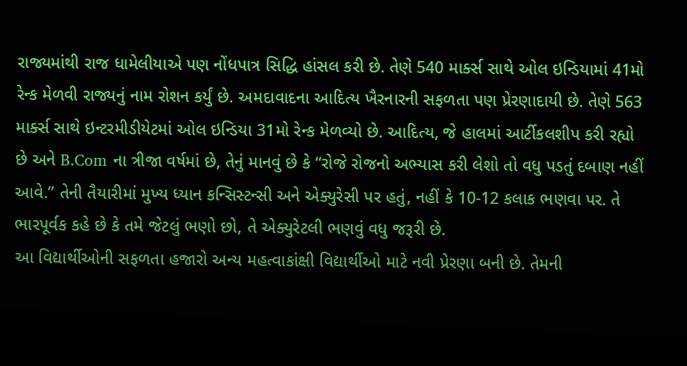રાજ્યમાંથી રાજ ધામેલીયાએ પણ નોંધપાત્ર સિદ્ધિ હાંસલ કરી છે. તેણે 540 માર્ક્સ સાથે ઓલ ઇન્ડિયામાં 41મો રેન્ક મેળવી રાજ્યનું નામ રોશન કર્યું છે. અમદાવાદના આદિત્ય ખૈરનારની સફળતા પણ પ્રેરણાદાયી છે. તેણે 563 માર્ક્સ સાથે ઇન્ટરમીડીયેટમાં ઓલ ઇન્ડિયા 31મો રેન્ક મેળવ્યો છે. આદિત્ય, જે હાલમાં આર્ટીકલશીપ કરી રહ્યો છે અને B.Com ના ત્રીજા વર્ષમાં છે, તેનું માનવું છે કે “રોજે રોજનો અભ્યાસ કરી લેશો તો વધુ પડતું દબાણ નહીં આવે.” તેની તૈયારીમાં મુખ્ય ધ્યાન કન્સિસ્ટન્સી અને એક્યુરેસી પર હતું, નહીં કે 10-12 કલાક ભણવા પર. તે ભારપૂર્વક કહે છે કે તમે જેટલું ભણો છો, તે એક્યુરેટલી ભણવું વધુ જરૂરી છે.
આ વિદ્યાર્થીઓની સફળતા હજારો અન્ય મહત્વાકાંક્ષી વિદ્યાર્થીઓ માટે નવી પ્રેરણા બની છે. તેમની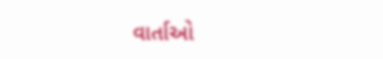વાર્તાઓ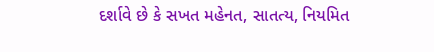દર્શાવે છે કે સખત મહેનત, સાતત્ય, નિયમિત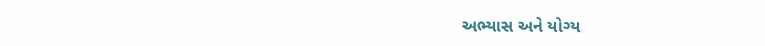અભ્યાસ અને યોગ્ય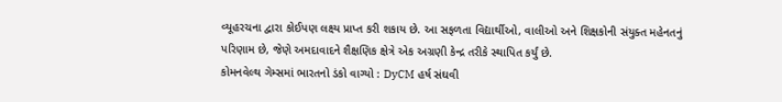વ્યૂહરચના દ્વારા કોઈપણ લક્ષ્ય પ્રાપ્ત કરી શકાય છે. આ સફળતા વિદ્યાર્થીઓ, વાલીઓ અને શિક્ષકોની સંયુક્ત મહેનતનું પરિણામ છે, જેણે અમદાવાદને શૈક્ષણિક ક્ષેત્રે એક અગ્રણી કેન્દ્ર તરીકે સ્થાપિત કર્યું છે.
કોમનવેલ્થ ગેમ્સમાં ભારતનો ડંકો વાગ્યો : DyCM હર્ષ સંઘવી